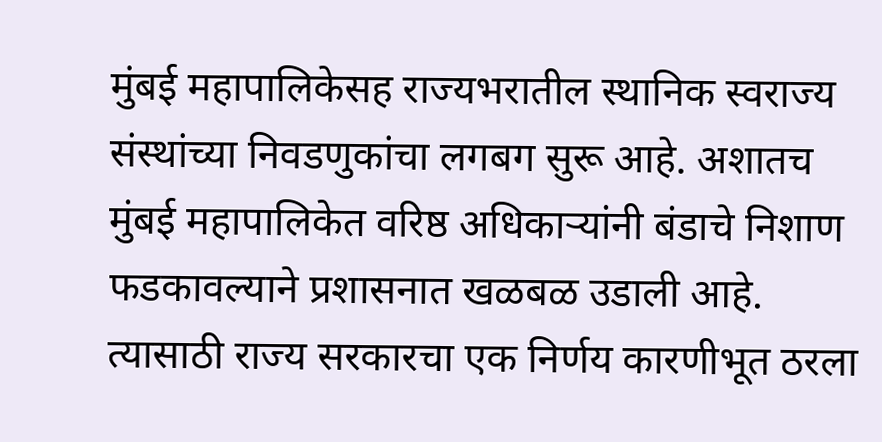मुंबई महापालिकेसह राज्यभरातील स्थानिक स्वराज्य संस्थांच्या निवडणुकांचा लगबग सुरू आहे. अशातच मुंबई महापालिकेत वरिष्ठ अधिकाऱ्यांनी बंडाचे निशाण फडकावल्याने प्रशासनात खळबळ उडाली आहे. त्यासाठी राज्य सरकारचा एक निर्णय कारणीभूत ठरला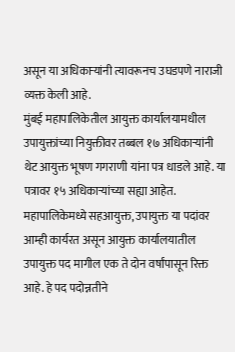असून या अधिकाऱ्यांनी त्यावरूनच उघडपणे नाराजी व्यक्त केली आहे.
मुंबई महापालिकेतील आयुक्त कार्यालयामधील उपायुक्तांच्या नियुक्तीवर तब्बल १७ अधिकाऱ्यांनी थेट आयुक्त भूषण गगराणी यांना पत्र धाडले आहे. या पत्रावर १५ अधिकाऱ्यांच्या सह्या आहेत. महापालिकेमध्ये सहआयुक्त, उपायुक्त या पदांवर आम्ही कार्यरत असून आयुक्त कार्यालयातील उपायुक्त पद मागील एक ते दोन वर्षांपासून रिक्त आहे. हे पद पदोन्नतीने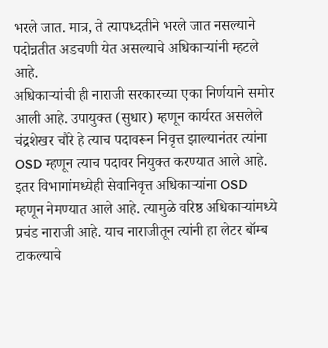भरले जात. मात्र, ते त्यापध्दतीने भरले जात नसल्याने पदोन्नतीत अडचणी येत असल्याचे अधिकाऱ्यांनी म्हटले आहे.
अधिकाऱ्यांची ही नाराजी सरकारच्या एका निर्णयाने समोर आली आहे. उपायुक्त (सुधार) म्हणून कार्यरत असलेले चंद्रशेखर चौरे हे त्याच पदावरून निवृत्त झाल्यानंतर त्यांना OSD म्हणून त्याच पदावर नियुक्त करण्यात आले आहे. इतर विभागांमध्येही सेवानिवृत्त अधिकाऱ्यांना OSD म्हणून नेमण्यात आले आहे. त्यामुळे वरिष्ठ अधिकाऱ्यांमध्ये प्रचंड नाराजी आहे. याच नाराजीतून त्यांनी हा लेटर बॉम्ब टाकल्याचे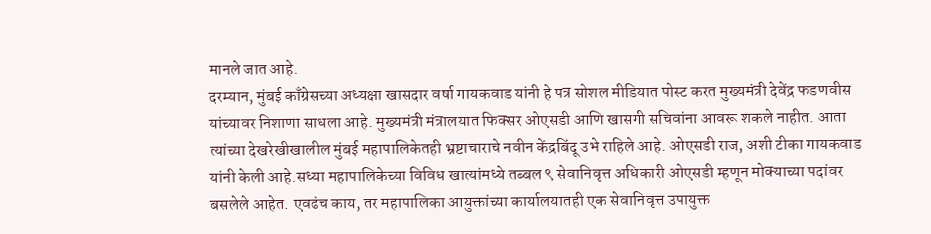मानले जात आहे.
दरम्यान, मुंबई काँग्रेसच्या अध्यक्षा खासदार वर्षा गायकवाड यांनी हे पत्र सोशल मीडियात पोस्ट करत मुख्यमंत्री देवेंद्र फडणवीस यांच्यावर निशाणा साधला आहे. मुख्यमंत्री मंत्रालयात फिक्सर ओएसडी आणि खासगी सचिवांना आवरू शकले नाहीत. आता त्यांच्या देखरेखीखालील मुंबई महापालिकेतही भ्रष्टाचाराचे नवीन केंद्रबिंदू उभे राहिले आहे. ओएसडी राज, अशी टीका गायकवाड यांनी केली आहे.सध्या महापालिकेच्या विविध खात्यांमध्ये तब्बल ९ सेवानिवृत्त अधिकारी ओएसडी म्हणून मोक्याच्या पदांवर बसलेले आहेत. एवढंच काय, तर महापालिका आयुक्तांच्या कार्यालयातही एक सेवानिवृत्त उपायुक्त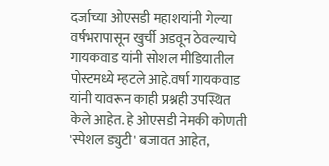दर्जाच्या ओएसडी महाशयांनी गेल्या वर्षभरापासून खुर्ची अडवून ठेवल्याचे गायकवाड यांनी सोशल मीडियातील पोस्टमध्ये म्हटले आहे.वर्षा गायकवाड यांनी यावरून काही प्रश्नही उपस्थित केले आहेत. हे ओएसडी नेमकी कोणती 'स्पेशल ड्युटी' बजावत आहेत,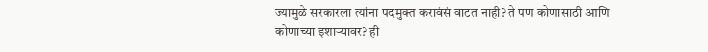ज्यामुळे सरकारला त्यांना पदमुक्त करावंसं वाटत नाही? ते पण कोणासाठी आणि कोणाच्या इशाऱ्यावर? ही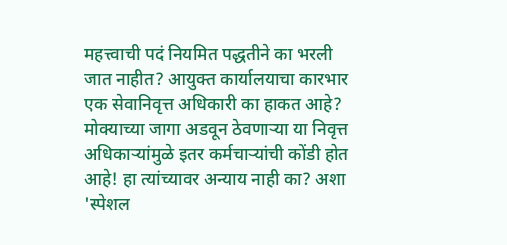महत्त्वाची पदं नियमित पद्धतीने का भरली जात नाहीत? आयुक्त कार्यालयाचा कारभार एक सेवानिवृत्त अधिकारी का हाकत आहे? मोक्याच्या जागा अडवून ठेवणाऱ्या या निवृत्त अधिकाऱ्यांमुळे इतर कर्मचाऱ्यांची कोंडी होत आहे! हा त्यांच्यावर अन्याय नाही का? अशा 'स्पेशल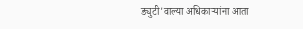ड्युटी'वाल्या अधिकाऱ्यांना आता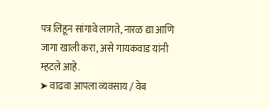पत्र लिहून सांगावे लागते, नारळ द्या आणि जागा खाली करा, असे गायकवाड यांनी म्हटले आहे.
➤ वाढवा आपला व्यवसाय / वेब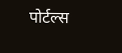पोर्टल्स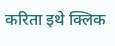करिता इथे क्लिक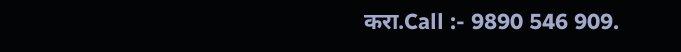करा.Call :- 9890 546 909.